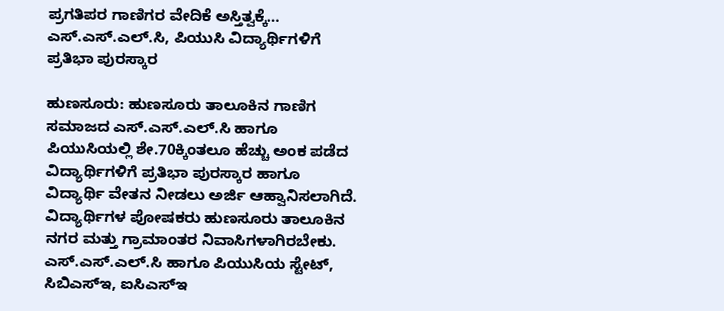ಪ್ರಗತಿಪರ ಗಾಣಿಗರ ವೇದಿಕೆ ಅಸ್ತಿತ್ವಕ್ಕೆ… ಎಸ್.ಎಸ್.ಎಲ್.ಸಿ, ಪಿಯುಸಿ ವಿದ್ಯಾರ್ಥಿಗಳಿಗೆ ಪ್ರತಿಭಾ ಪುರಸ್ಕಾರ

ಹುಣಸೂರು: ಹುಣಸೂರು ತಾಲೂಕಿನ ಗಾಣಿಗ ಸಮಾಜದ ಎಸ್.ಎಸ್.ಎಲ್.ಸಿ ಹಾಗೂ ಪಿಯುಸಿಯಲ್ಲಿ ಶೇ.70ಕ್ಕಿಂತಲೂ ಹೆಚ್ಚು ಅಂಕ ಪಡೆದ ವಿದ್ಯಾರ್ಥಿಗಳಿಗೆ ಪ್ರತಿಭಾ ಪುರಸ್ಕಾರ ಹಾಗೂ ವಿದ್ಯಾರ್ಥಿ ವೇತನ ನೀಡಲು ಅರ್ಜಿ ಆಹ್ವಾನಿಸಲಾಗಿದೆ.
ವಿದ್ಯಾರ್ಥಿಗಳ ಪೋಷಕರು ಹುಣಸೂರು ತಾಲೂಕಿನ ನಗರ ಮತ್ತು ಗ್ರಾಮಾಂತರ ನಿವಾಸಿಗಳಾಗಿರಬೇಕು. ಎಸ್.ಎಸ್.ಎಲ್.ಸಿ ಹಾಗೂ ಪಿಯುಸಿಯ ಸ್ಟೇಟ್, ಸಿಬಿಎಸ್ಇ, ಐಸಿಎಸ್ಇ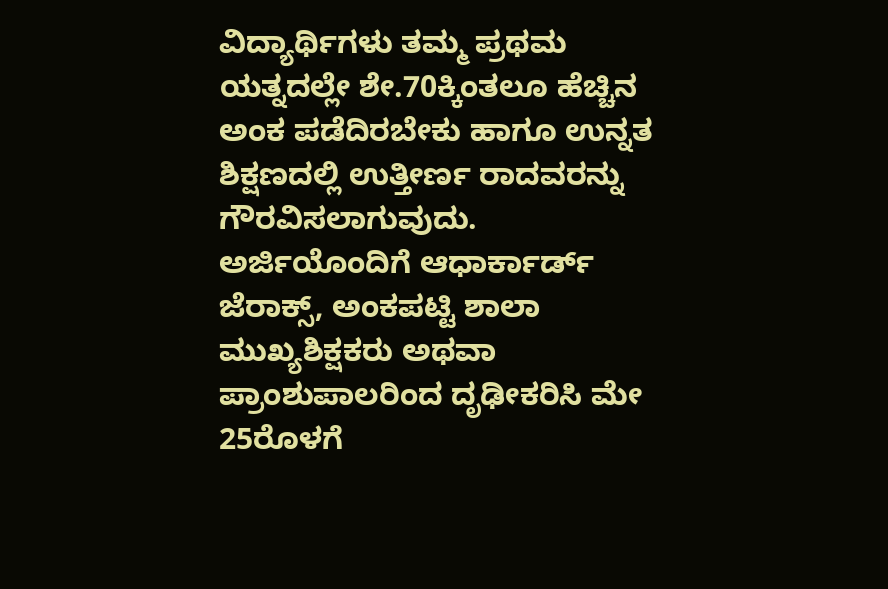ವಿದ್ಯಾರ್ಥಿಗಳು ತಮ್ಮ ಪ್ರಥಮ ಯತ್ನದಲ್ಲೇ ಶೇ.70ಕ್ಕಿಂತಲೂ ಹೆಚ್ಚಿನ ಅಂಕ ಪಡೆದಿರಬೇಕು ಹಾಗೂ ಉನ್ನತ ಶಿಕ್ಷಣದಲ್ಲಿ ಉತ್ತೀರ್ಣ ರಾದವರನ್ನು ಗೌರವಿಸಲಾಗುವುದು.
ಅರ್ಜಿಯೊಂದಿಗೆ ಆಧಾರ್ಕಾರ್ಡ್ ಜೆರಾಕ್ಸ್, ಅಂಕಪಟ್ಟಿ ಶಾಲಾ ಮುಖ್ಯಶಿಕ್ಷಕರು ಅಥವಾ ಪ್ರಾಂಶುಪಾಲರಿಂದ ದೃಢೀಕರಿಸಿ ಮೇ 25ರೊಳಗೆ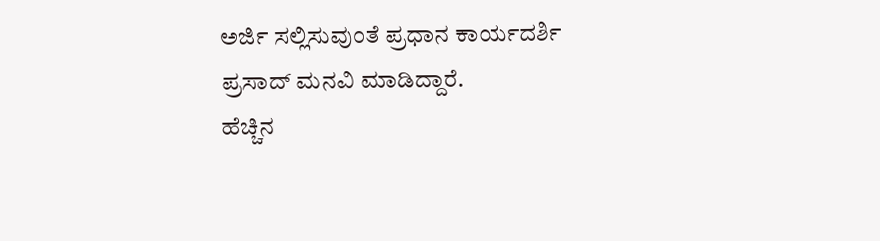ಅರ್ಜಿ ಸಲ್ಲಿಸುವುಂತೆ ಪ್ರಧಾನ ಕಾರ್ಯದರ್ಶಿ ಪ್ರಸಾದ್ ಮನವಿ ಮಾಡಿದ್ದಾರೆ.
ಹೆಚ್ಚಿನ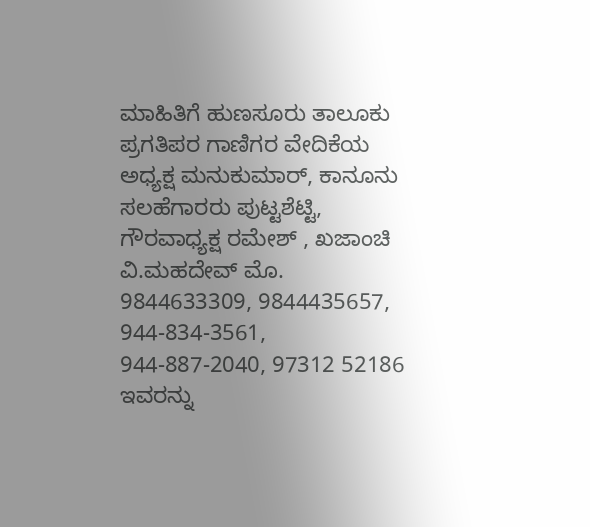ಮಾಹಿತಿಗೆ ಹುಣಸೂರು ತಾಲೂಕು ಪ್ರಗತಿಪರ ಗಾಣಿಗರ ವೇದಿಕೆಯ ಅಧ್ಯಕ್ಷ ಮನುಕುಮಾರ್, ಕಾನೂನು ಸಲಹೆಗಾರರು ಪುಟ್ಟಶೆಟ್ಟಿ, ಗೌರವಾಧ್ಯಕ್ಷ ರಮೇಶ್ , ಖಜಾಂಚಿ ವಿ.ಮಹದೇವ್ ಮೊ. 9844633309, 9844435657, 944-834-3561, 944-887-2040, 97312 52186 ಇವರನ್ನು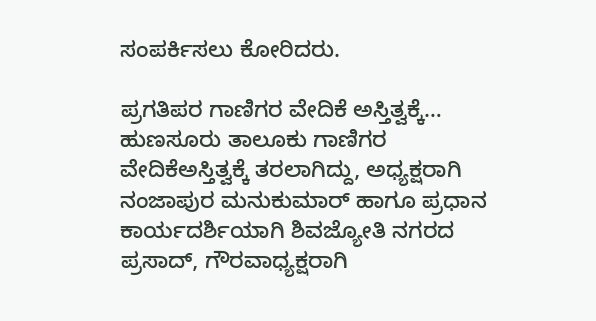ಸಂಪರ್ಕಿಸಲು ಕೋರಿದರು.

ಪ್ರಗತಿಪರ ಗಾಣಿಗರ ವೇದಿಕೆ ಅಸ್ತಿತ್ವಕ್ಕೆ…
ಹುಣಸೂರು ತಾಲೂಕು ಗಾಣಿಗರ ವೇದಿಕೆಅಸ್ತಿತ್ವಕ್ಕೆ ತರಲಾಗಿದ್ದು, ಅಧ್ಯಕ್ಷರಾಗಿ ನಂಜಾಪುರ ಮನುಕುಮಾರ್ ಹಾಗೂ ಪ್ರಧಾನ ಕಾರ್ಯದರ್ಶಿಯಾಗಿ ಶಿವಜ್ಯೋತಿ ನಗರದ ಪ್ರಸಾದ್, ಗೌರವಾಧ್ಯಕ್ಷರಾಗಿ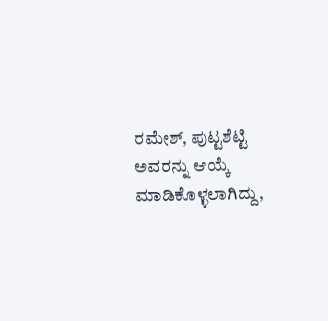ರಮೇಶ್, ಪುಟ್ಟಶೆಟ್ಟಿ ಅವರನ್ನು ಆಯ್ಕೆ ಮಾಡಿಕೊಳ್ಳಲಾಗಿದ್ದು,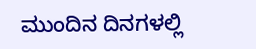ಮುಂದಿನ ದಿನಗಳಲ್ಲಿ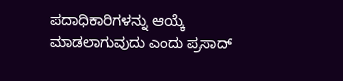ಪದಾಧಿಕಾರಿಗಳನ್ನು ಆಯ್ಕೆ ಮಾಡಲಾಗುವುದು ಎಂದು ಪ್ರಸಾದ್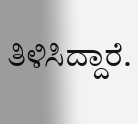ತಿಳಿಸಿದ್ದಾರೆ.